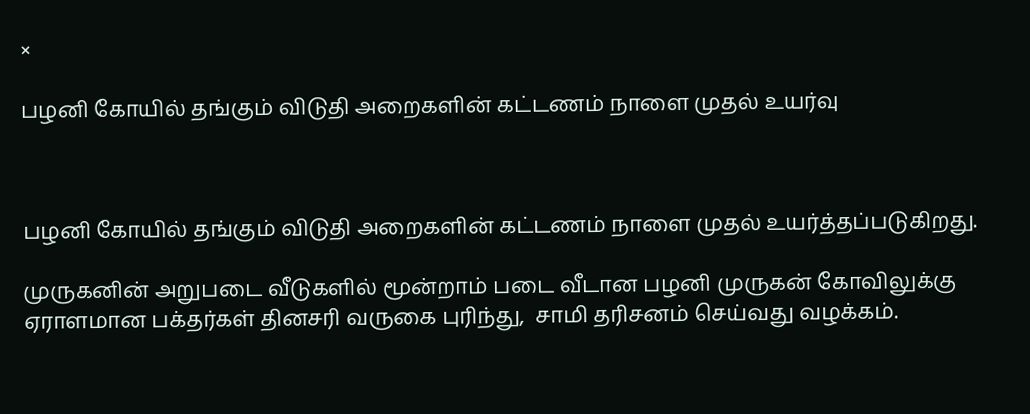×

பழனி கோயில் தங்கும் விடுதி அறைகளின் கட்டணம் நாளை முதல் உயர்வு



பழனி கோயில் தங்கும் விடுதி அறைகளின் கட்டணம் நாளை முதல் உயர்த்தப்படுகிறது.

முருகனின் அறுபடை வீடுகளில் மூன்றாம் படை வீடான பழனி முருகன் கோவிலுக்கு ஏராளமான பக்தர்கள் தினசரி வருகை புரிந்து,  சாமி தரிசனம் செய்வது வழக்கம்.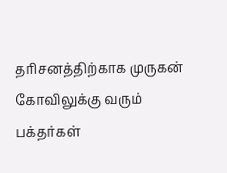தரிசனத்திற்காக முருகன் கோவிலுக்கு வரும் பக்தர்கள்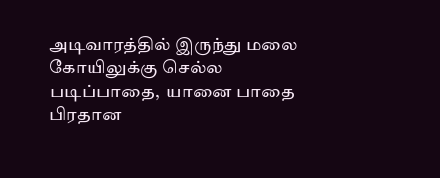அடிவாரத்தில் இருந்து மலை  கோயிலுக்கு செல்ல படிப்பாதை,  யானை பாதை பிரதான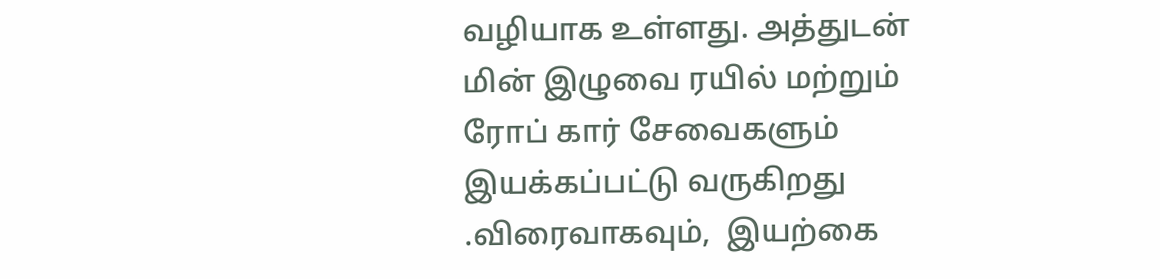வழியாக உள்ளது. அத்துடன் மின் இழுவை ரயில் மற்றும் ரோப் கார் சேவைகளும் இயக்கப்பட்டு வருகிறது .விரைவாகவும்,  இயற்கை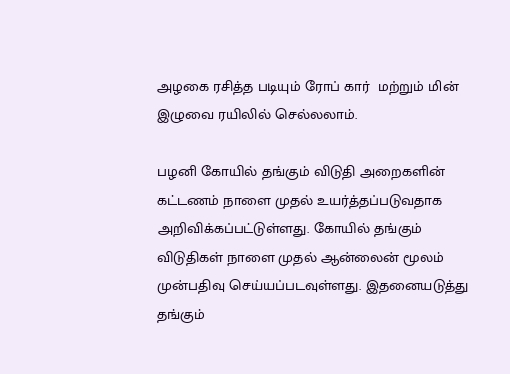அழகை ரசித்த படியும் ரோப் கார்  மற்றும் மின் இழுவை ரயிலில் செல்லலாம்.

பழனி கோயில் தங்கும் விடுதி அறைகளின் கட்டணம் நாளை முதல் உயர்த்தப்படுவதாக அறிவிக்கப்பட்டுள்ளது. கோயில் தங்கும் விடுதிகள் நாளை முதல் ஆன்லைன் மூலம் முன்பதிவு செய்யப்படவுள்ளது. இதனையடுத்து தங்கும்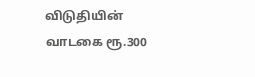விடுதியின் வாடகை ரூ.300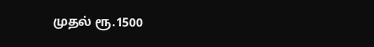முதல் ரூ.1500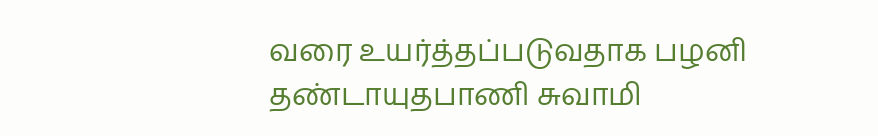வரை உயர்த்தப்படுவதாக பழனி தண்டாயுதபாணி சுவாமி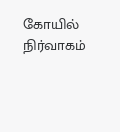கோயில் நிர்வாகம்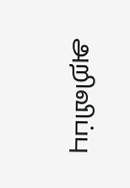அறிவிப்பு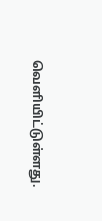வெளியிட்டுள்ளது.